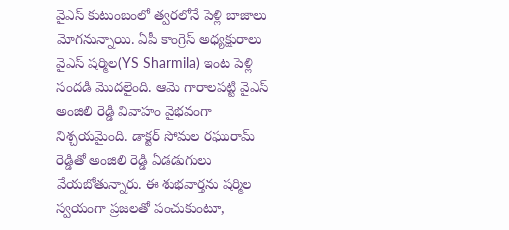వైఎస్ కుటుంబంలో త్వరలోనే పెళ్లి బాజాలు మోగనున్నాయి. ఏపీ కాంగ్రెస్ అధ్యక్షురాలు వైఎస్ షర్మిల(YS Sharmila) ఇంట పెళ్లి సందడి మొదలైంది. ఆమె గారాలపట్టి వైఎస్ అంజిలి రెడ్డి వివాహం వైభవంగా నిశ్చయమైంది. డాక్టర్ సోమల రఘురామ్ రెడ్డితో అంజిలి రెడ్డి ఏడడుగులు వేయబోతున్నారు. ఈ శుభవార్తను షర్మిల స్వయంగా ప్రజలతో పంచుకుంటూ,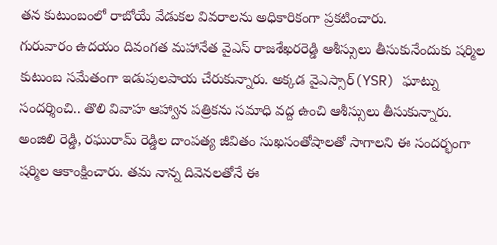తన కుటుంబంలో రాబోయే వేడుకల వివరాలను అధికారికంగా ప్రకటించారు.
గురువారం ఉదయం దివంగత మహానేత వైఎస్ రాజశేఖరరెడ్డి ఆశీస్సులు తీసుకునేందుకు షర్మిల కుటుంబ సమేతంగా ఇడుపులపాయ చేరుకున్నారు. అక్కడ వైఎస్సార్(YSR) ఘాట్ను సందర్శించి.. తొలి వివాహ ఆహ్వాన పత్రికను సమాధి వద్ద ఉంచి ఆశీస్సులు తీసుకున్నారు. అంజిలి రెడ్డి, రఘురామ్ రెడ్డిల దాంపత్య జీవితం సుఖసంతోషాలతో సాగాలని ఈ సందర్భంగా షర్మిల ఆకాంక్షించారు. తమ నాన్న దివెనలతోనే ఈ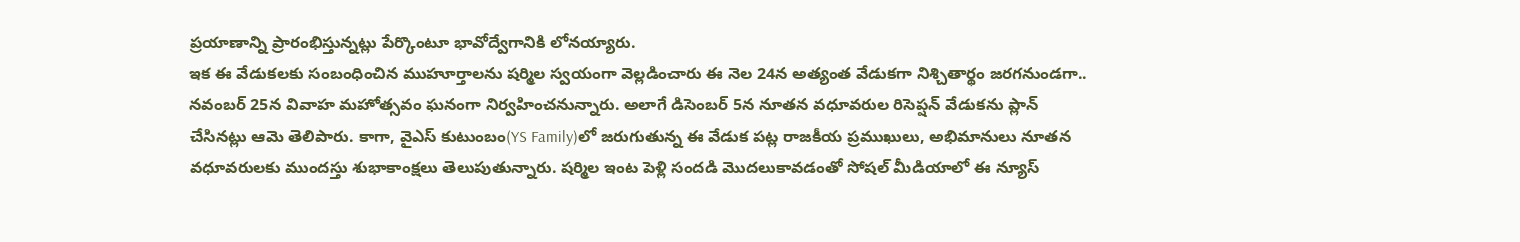ప్రయాణాన్ని ప్రారంభిస్తున్నట్లు పేర్కొంటూ భావోద్వేగానికి లోనయ్యారు.
ఇక ఈ వేడుకలకు సంబంధించిన ముహూర్తాలను షర్మిల స్వయంగా వెల్లడించారు ఈ నెల 24న అత్యంత వేడుకగా నిశ్చితార్థం జరగనుండగా.. నవంబర్ 25న వివాహ మహోత్సవం ఘనంగా నిర్వహించనున్నారు. అలాగే డిసెంబర్ 5న నూతన వధూవరుల రిసెప్షన్ వేడుకను ప్లాన్ చేసినట్లు ఆమె తెలిపారు. కాగా, వైఎస్ కుటుంబం(YS Family)లో జరుగుతున్న ఈ వేడుక పట్ల రాజకీయ ప్రముఖులు, అభిమానులు నూతన వధూవరులకు ముందస్తు శుభాకాంక్షలు తెలుపుతున్నారు. షర్మిల ఇంట పెళ్లి సందడి మొదలుకావడంతో సోషల్ మీడియాలో ఈ న్యూస్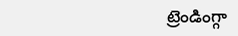ట్రెండింగ్గా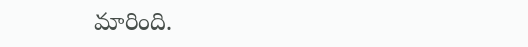మారింది.